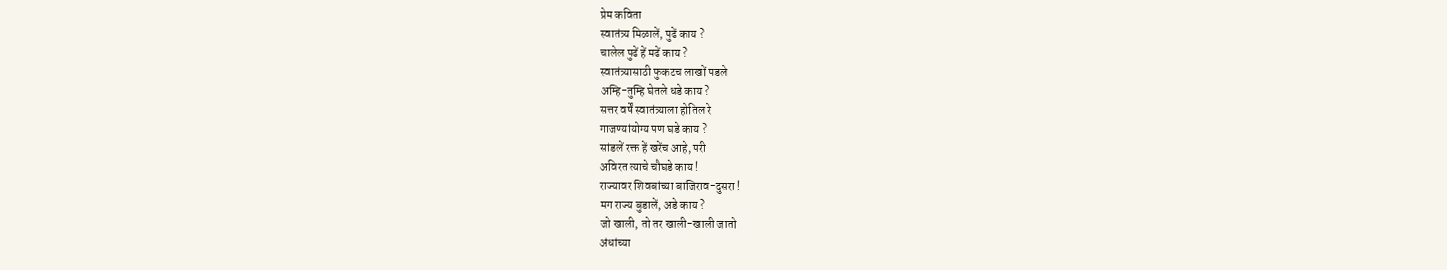प्रेम कविता
स्वातंत्र्य मिळालें, पुढें काय ?
चालेल पुढें हें मढें काय ?
स्वातंत्र्यासाठी फुकटच लाखों पडले
अम्हि-तुम्हि घेतले धडे काय ?
सत्तर वर्षें स्वातंत्र्याला होतिल रे
गाजण्यांयोग्य पण घडे काय ?
सांडलें रक्त हें खरेंच आहे, परी
अविरत त्याचे चौघडे काय !
राज्यावर शिवबांच्या बाजिराव-दुसरा !
मग राज्य बुडालें, अडे काय ?
जो खाली, तो तर खाली-खाली जातो
अंधांच्या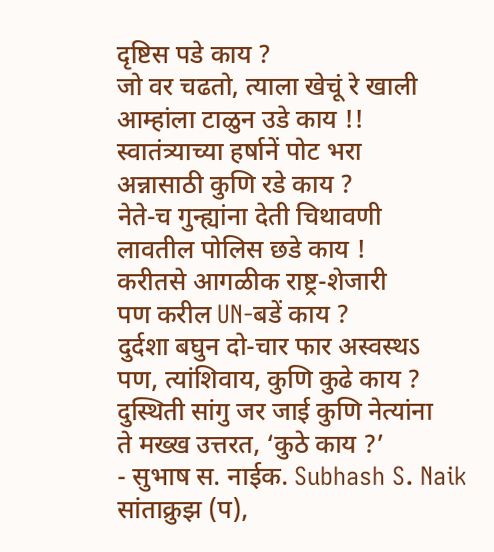दृष्टिस पडे काय ?
जो वर चढतो, त्याला खेचूं रे खाली
आम्हांला टाळुन उडे काय !!
स्वातंत्र्याच्या हर्षानें पोट भरा
अन्नासाठी कुणि रडे काय ?
नेते-च गुन्ह्यांना देती चिथावणी
लावतील पोलिस छडे काय !
करीतसे आगळीक राष्ट्र-शेजारी
पण करील UN-बडें काय ?
दुर्दशा बघुन दो-चार फार अस्वस्थऽ
पण, त्यांशिवाय, कुणि कुढे काय ?
दुस्थिती सांगु जर जाई कुणि नेत्यांना
ते मख्ख उत्तरत, ‘कुठे काय ?’
- सुभाष स. नाईक. Subhash S. Naik
सांताक्रुझ (प),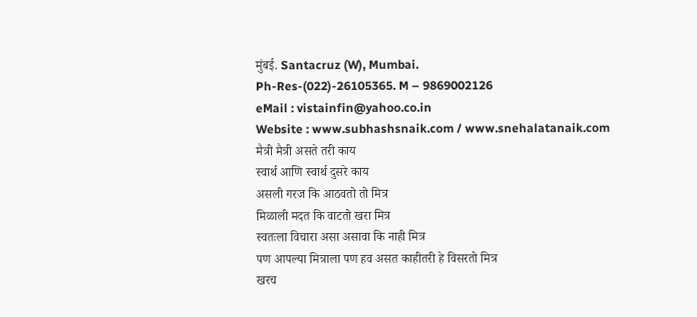मुंबई. Santacruz (W), Mumbai.
Ph-Res-(022)-26105365. M – 9869002126
eMail : vistainfin@yahoo.co.in
Website : www.subhashsnaik.com / www.snehalatanaik.com
मैत्री मैत्री असते तरी काय
स्वार्थ आणि स्वार्थ दुसरे काय
असली गरज कि आठवतो तो मित्र
मिळाली मदत कि वाटतो खरा मित्र
स्वतःला विचारा असा असावा कि नाही मित्र
पण आपल्या मित्राला पण हव असत काहीतरी हे विसरतो मित्र
खरच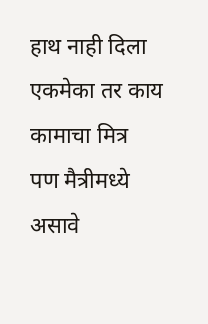हाथ नाही दिला एकमेका तर काय कामाचा मित्र
पण मैत्रीमध्ये असावे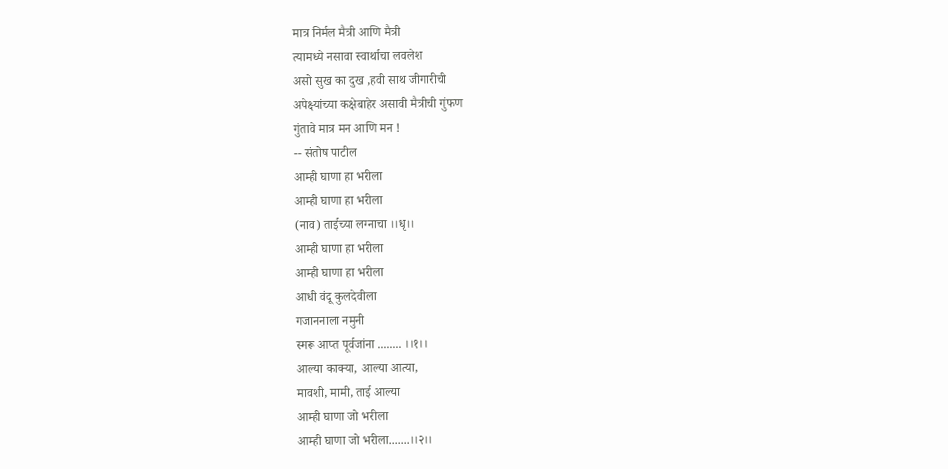मात्र निर्मल मैत्री आणि मैत्री
त्यामध्ये नसावा स्वार्थाचा लवलेश
असो सुख का दुख ,हवी साथ जीगारीची
अपेक्ष्यांच्या कक्षेबाहेर असावी मैत्रीची गुंफण
गुंतावे मात्र मन आणि मन !
-- संतोष पाटील
आम्ही घाणा हा भरीला
आम्ही घाणा हा भरीला
(नाव) ताईच्या लग्नाचा ।।धृ।।
आम्ही घाणा हा भरीला
आम्ही घाणा हा भरीला
आधी वंदू कुलदेवीला
गजाननाला नमुनी
स्मरू आप्त पूर्वजांना ........ ।।१।।
आल्या काक्या, आल्या आत्या,
मावशी, मामी, ताई आल्या
आम्ही घाणा जो भरीला
आम्ही घाणा जो भरीला.......।।२।।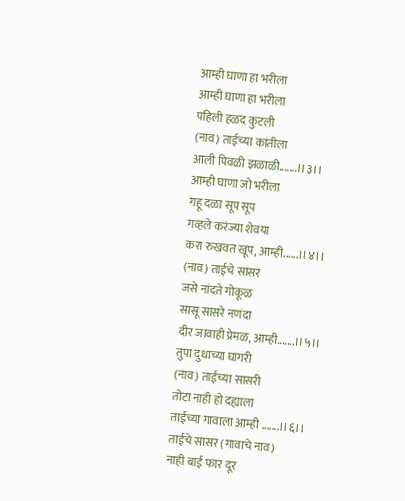आम्ही घाणा हा भरीला
आम्ही घाणा हा भरीला
पहिली हळद कुटली
(नाव) ताईच्या कांतीला
आली पिवळी झळाळी.......।।३।।
आम्ही घाणा जो भरीला
गहू दळा सूप सूप
गव्हले करंज्या शेवया
करा रुखवत खूप, आम्ही......।।४।।
(नाव) ताईचे सासर
जसे नांदते गोकूळ
सासू सासरे नणंदा
दीर जावाही प्रेमळ, आम्ही.......।।५।।
तुपा दुधाच्या घागरी
(नाव) ताईच्या सासरी
तोटा नाही हो दह्याला
ताईच्या गावाला आम्ही .......।।६।।
ताईचे सासर (गावाचे नाव)
नाही बाई फार दूर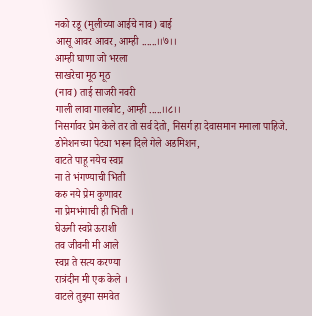नको रडू (मुलीच्या आईचे नाव) बाई
आसू आवर आवर, आम्ही ......।।७।।
आम्ही घाणा जो भरला
साखरेचा मूठ मूठ
(नाव) ताई साजरी नवरी
गाली लावा गालबोट, आम्ही .....।।८।।
निसर्गावर प्रेम केले तर तो सर्व देतो, निसर्ग हा देवासमान मनाला पाहिजे.
डोनेशनच्या पेट्या भरून दिले गेले अडमिशन,
वाटते पाहू नयेच स्वप्न
ना ते भंगण्याची भिती
करु नये प्रेम कुणावर
ना प्रेमभंगाची ही भिती ।
घेऊनी स्वप्ने ऊराशी
तव जीवनी मी आले
स्वप्न ते सत्य करण्या
रात्रंदीन मी एक केले ।
वाटले तुझ्या समवेत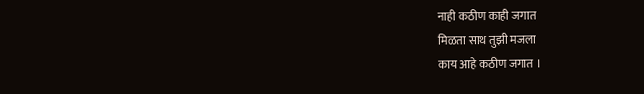नाही कठीण काही जगात
मिळता साथ तुझी मजला
काय आहे कठीण जगात ।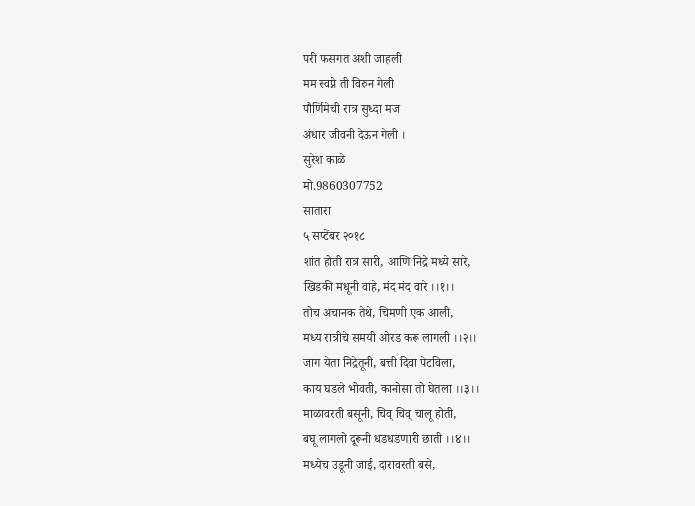परी फसगत अशी जाहली
मम स्वप्ने ती विरुन गेली
पौर्णिमेची रात्र सुध्दा मज
अंधार जीवनी देऊन गेली ।
सुरेश काळे
मो.9860307752
सातारा
५ सप्टेंबर २०१८
शांत होती रात्र सारी, आणि निद्रे मध्ये सारे,
खिडकी मधूनी वाहे, मंद मंद वारे ।।१।।
तोच अचानक तेथे, चिमणी एक आली,
मध्य रात्रीचे समयी ओरड करू लागली ।।२।।
जाग येता निद्रेतूनी, बत्ती दिवा पेटविला,
काय घडले भोवती, कानोसा तो घेतला ।।३।।
माळावरती बसूनी, चिव् चिव् चालू होती,
बघू लागलो दूरूनी धडधडणारी छाती ।।४।।
मध्येच उडूनी जाई, दारावरती बसे,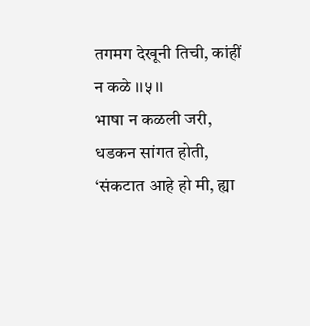तगमग देखूनी तिची, कांहीं न कळे ।।५।।
भाषा न कळली जरी, धडकन सांगत होती,
‘संकटात आहे हो मी, ह्या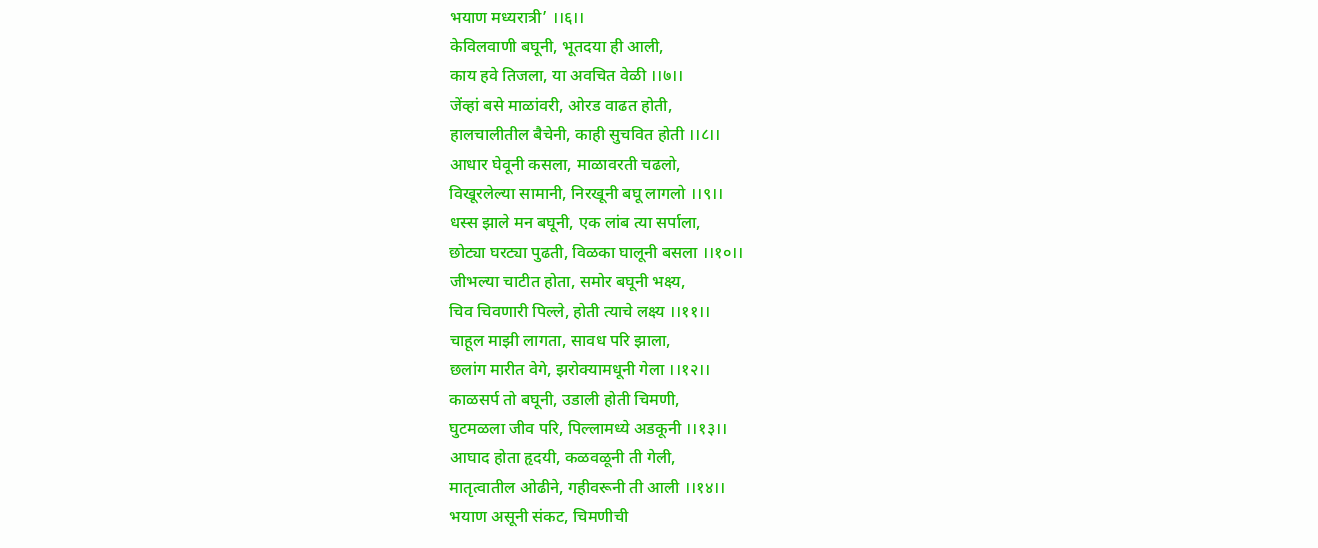भयाण मध्यरात्री’ ।।६।।
केविलवाणी बघूनी, भूतदया ही आली,
काय हवे तिजला, या अवचित वेळी ।।७।।
जेंव्हां बसे माळांवरी, ओरड वाढत होती,
हालचालीतील बैचेनी, काही सुचवित होती ।।८।।
आधार घेवूनी कसला, माळावरती चढलो,
विखूरलेल्या सामानी, निरखूनी बघू लागलो ।।९।।
धस्स झाले मन बघूनी, एक लांब त्या सर्पाला,
छोट्या घरट्या पुढती, विळका घालूनी बसला ।।१०।।
जीभल्या चाटीत होता, समोर बघूनी भक्ष्य,
चिव चिवणारी पिल्ले, होती त्याचे लक्ष्य ।।११।।
चाहूल माझी लागता, सावध परि झाला,
छलांग मारीत वेगे, झरोक्यामधूनी गेला ।।१२।।
काळसर्प तो बघूनी, उडाली होती चिमणी,
घुटमळला जीव परि, पिल्लामध्ये अडकूनी ।।१३।।
आघाद होता हृदयी, कळवळूनी ती गेली,
मातृत्वातील ओढीने, गहीवरूनी ती आली ।।१४।।
भयाण असूनी संकट, चिमणीची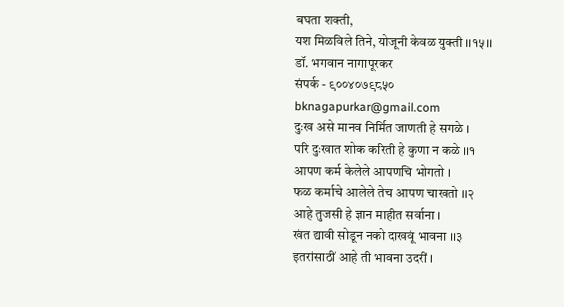बघता शक्ती,
यश मिळविले तिने, योजूनी केवळ युक्ती ।।१५।।
डॉ. भगवान नागापूरकर
संपर्क - ९००४०७९८५०
bknagapurkar@gmail.com
दुःख असे मानव निर्मित जाणती हे सगळे ।
परि दुःखात शोक करिती हे कुणा न कळे ।।१
आपण कर्म केलेले आपणचि भोगतो ।
फळ कर्माचे आलेले तेच आपण चाखतो ।।२
आहे तुजसी हे ज्ञान माहीत सर्वाना ।
खंत द्यावी सोडून नको दाखवूं भावना ।।३
इतरांसाठीं आहे ती भावना उदरीं ।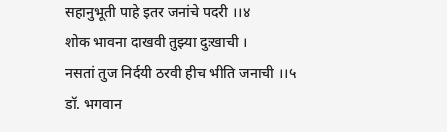सहानुभूती पाहे इतर जनांचे पदरी ।।४
शोक भावना दाखवी तुझ्या दुःखाची ।
नसतां तुज निर्दयी ठरवी हीच भीति जनाची ।।५
डॉ. भगवान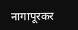नागापूरकर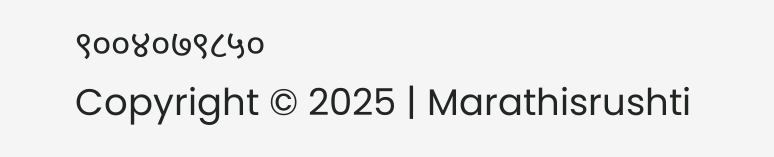९००४०७९८५०
Copyright © 2025 | Marathisrushti